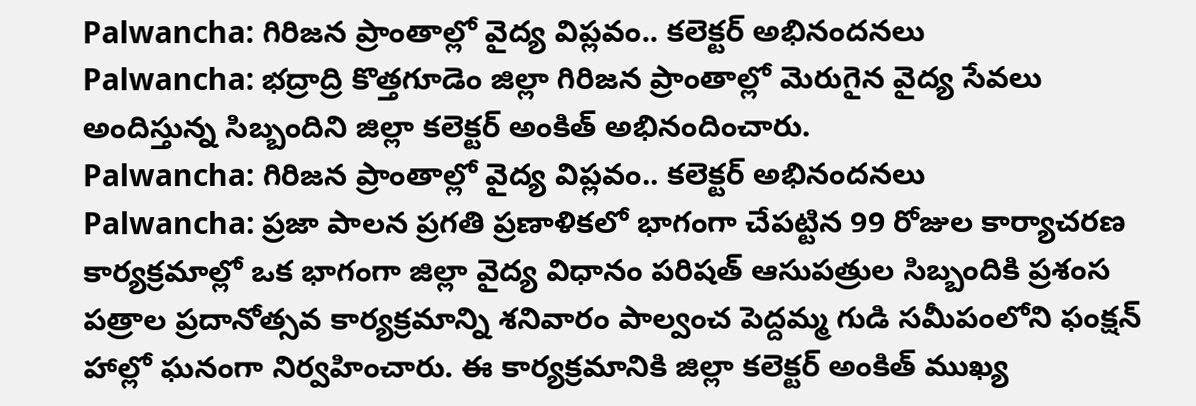Palwancha: గిరిజన ప్రాంతాల్లో వైద్య విప్లవం.. కలెక్టర్ అభినందనలు
Palwancha: భద్రాద్రి కొత్తగూడెం జిల్లా గిరిజన ప్రాంతాల్లో మెరుగైన వైద్య సేవలు అందిస్తున్న సిబ్బందిని జిల్లా కలెక్టర్ అంకిత్ అభినందించారు.
Palwancha: గిరిజన ప్రాంతాల్లో వైద్య విప్లవం.. కలెక్టర్ అభినందనలు
Palwancha: ప్రజా పాలన ప్రగతి ప్రణాళికలో భాగంగా చేపట్టిన 99 రోజుల కార్యాచరణ కార్యక్రమాల్లో ఒక భాగంగా జిల్లా వైద్య విధానం పరిషత్ ఆసుపత్రుల సిబ్బందికి ప్రశంస పత్రాల ప్రదానోత్సవ కార్యక్రమాన్ని శనివారం పాల్వంచ పెద్దమ్మ గుడి సమీపంలోని ఫంక్షన్ హాల్లో ఘనంగా నిర్వహించారు. ఈ కార్యక్రమానికి జిల్లా కలెక్టర్ అంకిత్ ముఖ్య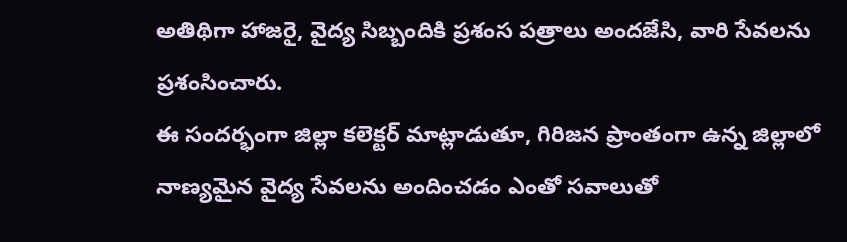అతిథిగా హాజరై, వైద్య సిబ్బందికి ప్రశంస పత్రాలు అందజేసి, వారి సేవలను ప్రశంసించారు.
ఈ సందర్భంగా జిల్లా కలెక్టర్ మాట్లాడుతూ, గిరిజన ప్రాంతంగా ఉన్న జిల్లాలో నాణ్యమైన వైద్య సేవలను అందించడం ఎంతో సవాలుతో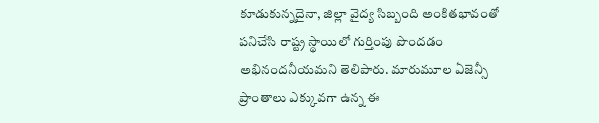కూడుకున్నదైనా, జిల్లా వైద్య సిబ్బంది అంకితభావంతో పనిచేసి రాష్ట్ర స్థాయిలో గుర్తింపు పొందడం అభినందనీయమని తెలిపారు. మారుమూల ఏజెన్సీ ప్రాంతాలు ఎక్కువగా ఉన్న ఈ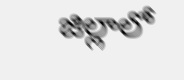జిల్లాలో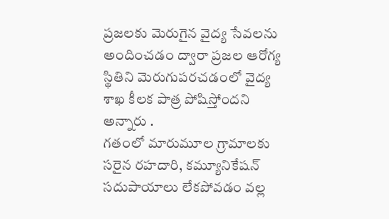ప్రజలకు మెరుగైన వైద్య సేవలను అందించడం ద్వారా ప్రజల ఆరోగ్య స్థితిని మెరుగుపరచడంలో వైద్య శాఖ కీలక పాత్ర పోషిస్తోందని అన్నారు .
గతంలో మారుమూల గ్రామాలకు సరైన రహదారి, కమ్యూనికేషన్ సదుపాయాలు లేకపోవడం వల్ల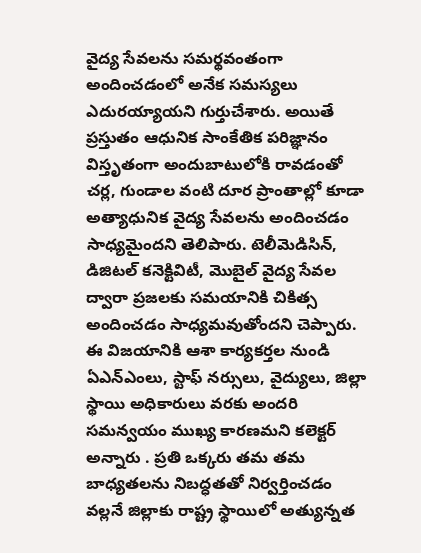వైద్య సేవలను సమర్థవంతంగా అందించడంలో అనేక సమస్యలు ఎదురయ్యాయని గుర్తుచేశారు. అయితే ప్రస్తుతం ఆధునిక సాంకేతిక పరిజ్ఞానం విస్తృతంగా అందుబాటులోకి రావడంతో చర్ల, గుండాల వంటి దూర ప్రాంతాల్లో కూడా అత్యాధునిక వైద్య సేవలను అందించడం సాధ్యమైందని తెలిపారు. టెలీమెడిసిన్, డిజిటల్ కనెక్టివిటీ, మొబైల్ వైద్య సేవల ద్వారా ప్రజలకు సమయానికి చికిత్స అందించడం సాధ్యమవుతోందని చెప్పారు.
ఈ విజయానికి ఆశా కార్యకర్తల నుండి ఏఎన్ఎంలు, స్టాఫ్ నర్సులు, వైద్యులు, జిల్లా స్థాయి అధికారులు వరకు అందరి సమన్వయం ముఖ్య కారణమని కలెక్టర్ అన్నారు . ప్రతి ఒక్కరు తమ తమ బాధ్యతలను నిబద్ధతతో నిర్వర్తించడం వల్లనే జిల్లాకు రాష్ట్ర స్థాయిలో అత్యున్నత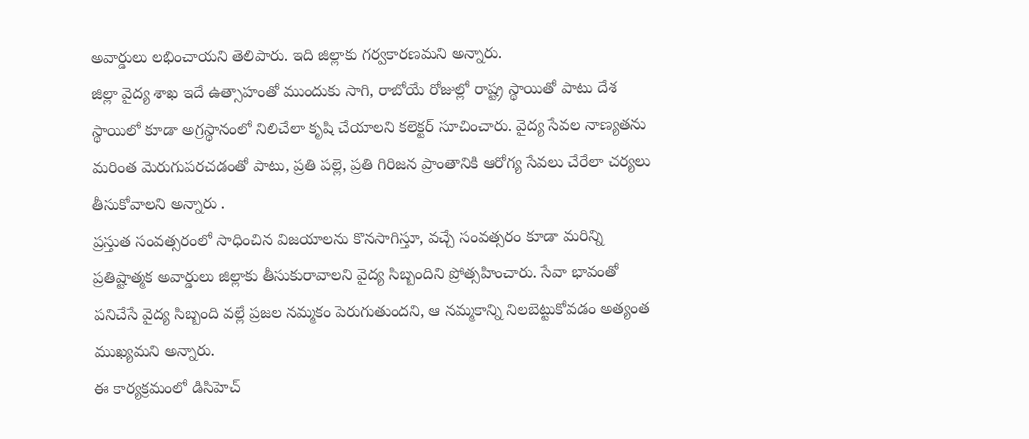అవార్డులు లభించాయని తెలిపారు. ఇది జిల్లాకు గర్వకారణమని అన్నారు.
జిల్లా వైద్య శాఖ ఇదే ఉత్సాహంతో ముందుకు సాగి, రాబోయే రోజుల్లో రాష్ట్ర స్థాయితో పాటు దేశ స్థాయిలో కూడా అగ్రస్థానంలో నిలిచేలా కృషి చేయాలని కలెక్టర్ సూచించారు. వైద్య సేవల నాణ్యతను మరింత మెరుగుపరచడంతో పాటు, ప్రతి పల్లె, ప్రతి గిరిజన ప్రాంతానికి ఆరోగ్య సేవలు చేరేలా చర్యలు తీసుకోవాలని అన్నారు .
ప్రస్తుత సంవత్సరంలో సాధించిన విజయాలను కొనసాగిస్తూ, వచ్చే సంవత్సరం కూడా మరిన్ని ప్రతిష్టాత్మక అవార్డులు జిల్లాకు తీసుకురావాలని వైద్య సిబ్బందిని ప్రోత్సహించారు. సేవా భావంతో పనిచేసే వైద్య సిబ్బంది వల్లే ప్రజల నమ్మకం పెరుగుతుందని, ఆ నమ్మకాన్ని నిలబెట్టుకోవడం అత్యంత ముఖ్యమని అన్నారు.
ఈ కార్యక్రమంలో డిసిహెచ్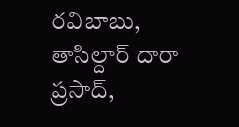రవిబాబు, తాసిల్దార్ దారా ప్రసాద్,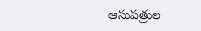ఆసుపత్రుల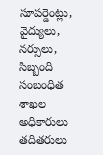సూపర్డెంట్లు, వైద్యులు, నర్సులు, సిబ్బంది సంబంధిత శాఖల అధికారులు తదితరులు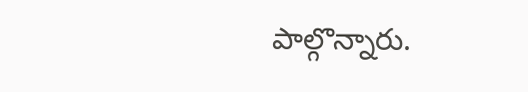పాల్గొన్నారు.